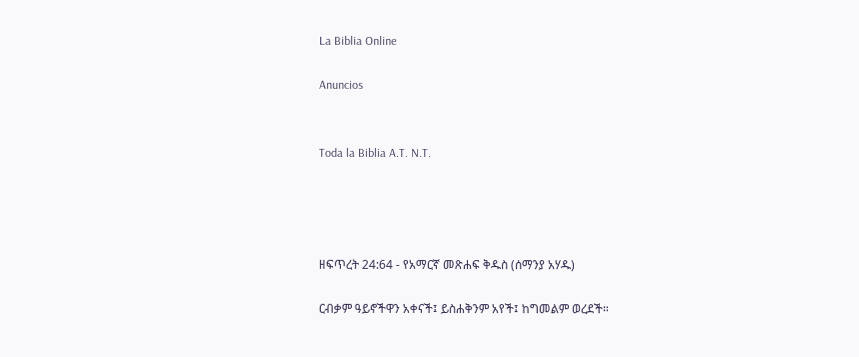La Biblia Online

Anuncios


Toda la Biblia A.T. N.T.




ዘፍጥረት 24:64 - የአማርኛ መጽሐፍ ቅዱስ (ሰማንያ አሃዱ)

ርብቃም ዓይኖችዋን አቀናች፤ ይስሐቅንም አየች፤ ከግመልም ወረደች።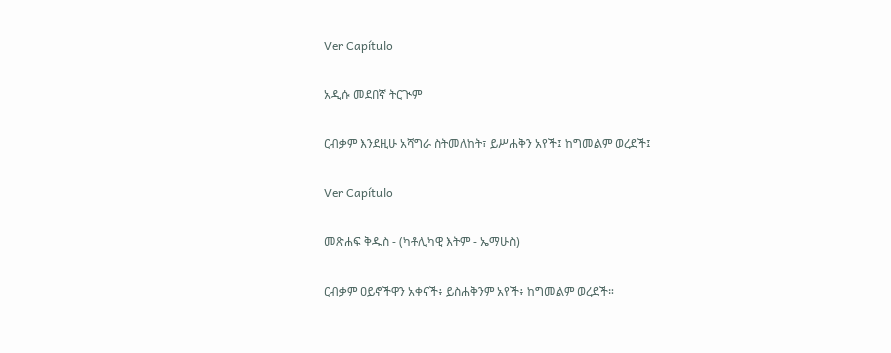Ver Capítulo

አዲሱ መደበኛ ትርጒም

ርብቃም እንደዚሁ አሻግራ ስትመለከት፣ ይሥሐቅን አየች፤ ከግመልም ወረደች፤

Ver Capítulo

መጽሐፍ ቅዱስ - (ካቶሊካዊ እትም - ኤማሁስ)

ርብቃም ዐይኖችዋን አቀናች፥ ይስሐቅንም አየች፥ ከግመልም ወረደች።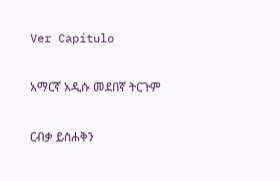Ver Capítulo

አማርኛ አዲሱ መደበኛ ትርጉም

ርብቃ ይስሐቅን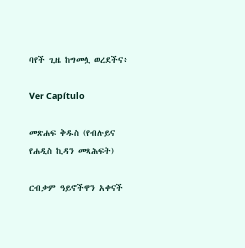ባየች ጊዜ ከግመሏ ወረደችና፥

Ver Capítulo

መጽሐፍ ቅዱስ (የብሉይና የሐዲስ ኪዳን መጻሕፍት)

ርብቃም ዓይኖችዋን አቀናች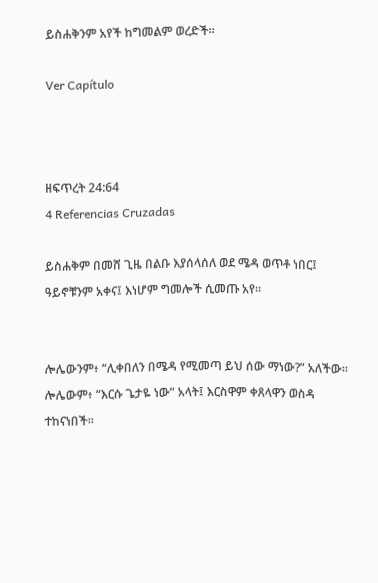ይስሐቅንም አየች ከግመልም ወረድች።

Ver Capítulo



ዘፍጥረት 24:64
4 Referencias Cruzadas

ይስሐቅም በመሸ ጊዜ በልቡ እያሰላሰለ ወደ ሜዳ ወጥቶ ነበር፤ ዓይኖቹንም አቀና፤ እነሆም ግመሎች ሲመጡ አየ።


ሎሌውንም፥ “ሊቀበለን በሜዳ የሚመጣ ይህ ሰው ማነው?” አለችው። ሎሌውም፥ “እርሱ ጌታዬ ነው” አላት፤ እርስዋም ቀጸላዋን ወስዳ ተከናነበች።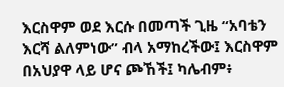እርስዋም ወደ እርሱ በመጣች ጊዜ “አባቴን እርሻ ልለምነው” ብላ አማከረችው፤ እርስዋም በአህያዋ ላይ ሆና ጮኸች፤ ካሌብም፥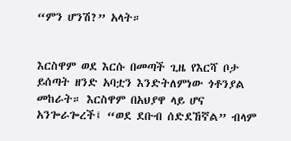“ምን ሆንሽ?” አላት።


እርስዋም ወደ እርሱ በመጣች ጊዜ የእርሻ ቦታ ይሰጣት ዘንድ አባቷን እንድትለምነው ጎቶንያል መከራት። እርስዋም በአህያዋ ላይ ሆና አንጐራጐረች፤ “ወደ ደቡብ ሰድደኸኛል” ብላም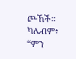ጮኸች። ካሌብም፥ “ምን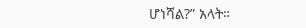ሆነሻል?” አላት።